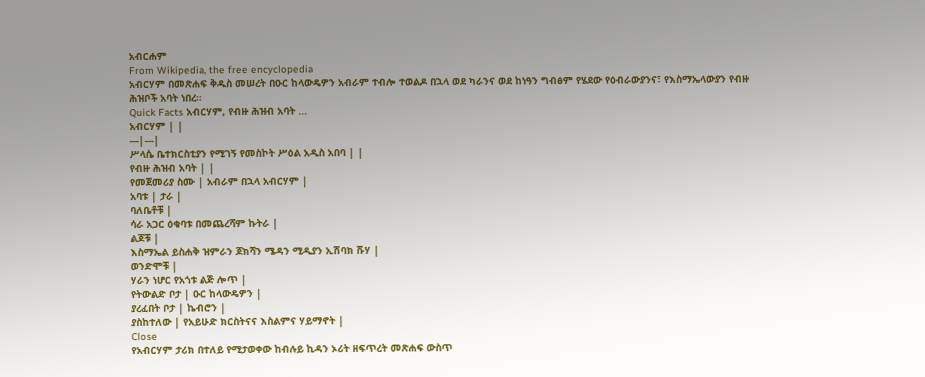አብርሐም
From Wikipedia, the free encyclopedia
አብርሃም በመጽሐፍ ቅዱስ መሠረት በዑር ከላውዴዎን አብራም ተብሎ ተወልዶ በኋላ ወደ ካራንና ወደ ከነዓን ግብፅም የሄደው የዕብራውያንና፣ የእስማኤላውያን የብዙ ሕዝቦች አባት ነበረ።
Quick Facts አብርሃም, የብዙ ሕዝብ አባት ...
አብርሃም | |
---|---|
ሥላሴ ቤተክርስቲያን የሚገኝ የመስኮት ሥዕል አዲስ አበባ | |
የብዙ ሕዝብ አባት | |
የመጀመሪያ ስሙ | አብራም በኋላ አብርሃም |
አባቱ | ታራ |
ባለቤቶቹ |
ሳራ አጋር ዕቁባቱ በመጨረሻም ኩትራ |
ልጆቹ |
እስማኤል ይስሐቅ ዝምራን ጆክሻን ሜዳን ሚዲያን ኢሽባክ ሹሃ |
ወንድሞቹ |
ሃራን ነሆር የአጎቱ ልጅ ሎጥ |
የትውልድ ቦታ | ዑር ከላውዴዎን |
ያረፈበት ቦታ | ኬብሮን |
ያስከተለው | የአይሁድ ክርስትናና እስልምና ሃይማኖት |
Close
የአብርሃም ታሪክ በተለይ የሚታወቀው ከብሉይ ኪዳን ኦሪት ዘፍጥረት መጽሐፍ ውስጥ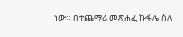ነው። በተጨማሪ መጽሐፈ ኩፋሌ ስለ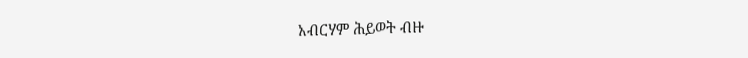አብርሃም ሕይወት ብዙ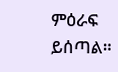ምዕራፍ ይሰጣል።